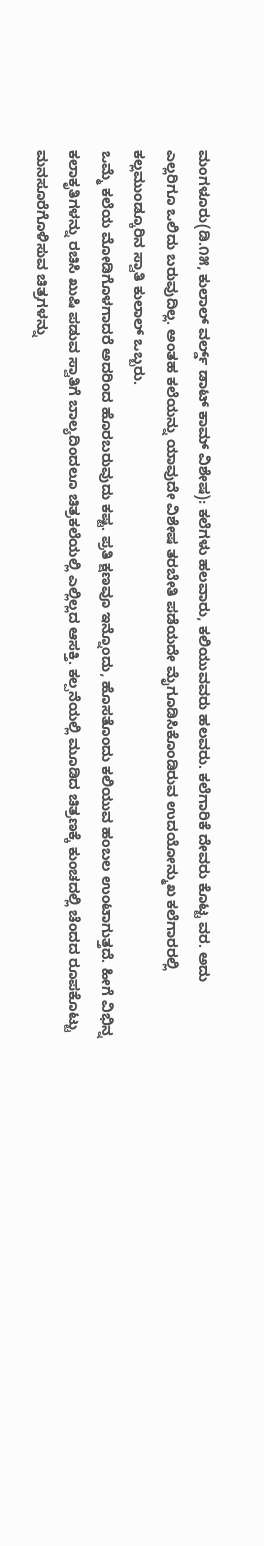ಮಂಗಳೂರು(ಡಿ.೧೫, ಕುಲಾಲ್ ವರ್ಲ್ಡ್ ಡಾಟ್ ಕಾಮ್ ವಿಶೇಷ): ಕಲೆಗಳು ಹಲವಾರು, ಕಲಿಯುವವರು ಹಲವರು. ಕಲೆಗಾರಿಕೆ ದೇವರು ಕೊಟ್ಟ ವರ. ಅದು ಎಲ್ಲರಿಗೂ ಒಲಿದು ಬರುವುದಿಲ್ಲ. ಅಂತಹ ಕಲೆಯನ್ನು ಯಾವುದೇ ವಿಶೇಷ ತರಬೇತಿ ಪಡೆಯದೇ ಮೈಗೂಡಿಸಿಕೊಂಡಿರುವ ಉದಯೋನ್ಮುಖ ಕಲೆಗಾರರಲ್ಲಿ ಕಲ್ಲಮುಂಡ್ಕೂರಿನ ಸ್ವಾತಿ ಕುಲಾಲ್ ಒಬ್ಬರು.
ಒಮ್ಮೆ ಕಲೆಯ ಮೋಡಿಗೊಳಗಾದರೆ ಅದರಿಂದ ಹೊರಬರುವುದು ಕಷ್ಟ. ಪ್ರತಿ ಕ್ಷಣವೂ ಇನ್ನೊಂದು, ಹೊಸತೊಂದು ಕಲಿಯುವ ಹಂಬಲ ಉಂಟಾಗುತ್ತದೆ. ಹೀಗೆ ವಿಭಿನ್ನ ಕಲಾಕೃತಿಗಳನ್ನು ರಚಿಸಿ ಖುಷಿ ಪಡುವ ಸ್ವಾತಿಗೆ ಬಾಲ್ಯದಿಂದಲೂ ಚಿತ್ರಕಲೆಯಲ್ಲಿ ಎಲ್ಲಿಲ್ಲದ ಆಸಕ್ತಿ. ಕಲ್ಪನೆಯಲ್ಲಿ ಮೂಡಿದ ಚಿತ್ರಣಕ್ಕೆ ಕುಂಚದಲ್ಲಿ ಚೆಂದದ ರೂಪಕೊಟ್ಟು ಮನಸೂರೆಗೊಳಿಸುವ ಚಿತ್ರಗಳನ್ನು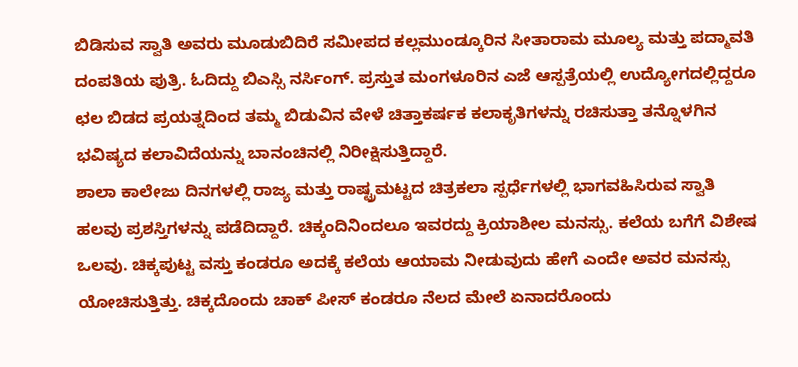ಬಿಡಿಸುವ ಸ್ವಾತಿ ಅವರು ಮೂಡುಬಿದಿರೆ ಸಮೀಪದ ಕಲ್ಲಮುಂಡ್ಕೂರಿನ ಸೀತಾರಾಮ ಮೂಲ್ಯ ಮತ್ತು ಪದ್ಮಾವತಿ ದಂಪತಿಯ ಪುತ್ರಿ. ಓದಿದ್ದು ಬಿಎಸ್ಸಿ ನರ್ಸಿಂಗ್. ಪ್ರಸ್ತುತ ಮಂಗಳೂರಿನ ಎಜೆ ಆಸ್ಪತ್ರೆಯಲ್ಲಿ ಉದ್ಯೋಗದಲ್ಲಿದ್ದರೂ ಛಲ ಬಿಡದ ಪ್ರಯತ್ನದಿಂದ ತಮ್ಮ ಬಿಡುವಿನ ವೇಳೆ ಚಿತ್ತಾಕರ್ಷಕ ಕಲಾಕೃತಿಗಳನ್ನು ರಚಿಸುತ್ತಾ ತನ್ನೊಳಗಿನ ಭವಿಷ್ಯದ ಕಲಾವಿದೆಯನ್ನು ಬಾನಂಚಿನಲ್ಲಿ ನಿರೀಕ್ಷಿಸುತ್ತಿದ್ದಾರೆ.
ಶಾಲಾ ಕಾಲೇಜು ದಿನಗಳಲ್ಲಿ ರಾಜ್ಯ ಮತ್ತು ರಾಷ್ಟ್ರಮಟ್ಟದ ಚಿತ್ರಕಲಾ ಸ್ಪರ್ಧೆಗಳಲ್ಲಿ ಭಾಗವಹಿಸಿರುವ ಸ್ವಾತಿ ಹಲವು ಪ್ರಶಸ್ತಿಗಳನ್ನು ಪಡೆದಿದ್ದಾರೆ. ಚಿಕ್ಕಂದಿನಿಂದಲೂ ಇವರದ್ದು ಕ್ರಿಯಾಶೀಲ ಮನಸ್ಸು. ಕಲೆಯ ಬಗೆಗೆ ವಿಶೇಷ ಒಲವು. ಚಿಕ್ಕಪುಟ್ಟ ವಸ್ತು ಕಂಡರೂ ಅದಕ್ಕೆ ಕಲೆಯ ಆಯಾಮ ನೀಡುವುದು ಹೇಗೆ ಎಂದೇ ಅವರ ಮನಸ್ಸು ಯೋಚಿಸುತ್ತಿತ್ತು. ಚಿಕ್ಕದೊಂದು ಚಾಕ್ ಪೀಸ್ ಕಂಡರೂ ನೆಲದ ಮೇಲೆ ಏನಾದರೊಂದು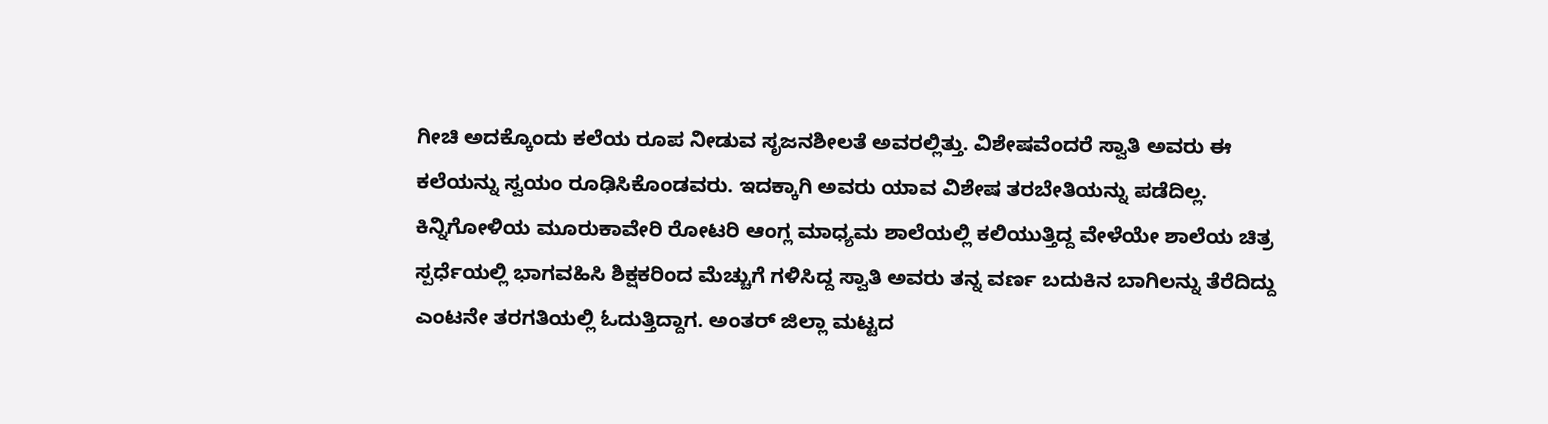ಗೀಚಿ ಅದಕ್ಕೊಂದು ಕಲೆಯ ರೂಪ ನೀಡುವ ಸೃಜನಶೀಲತೆ ಅವರಲ್ಲಿತ್ತು. ವಿಶೇಷವೆಂದರೆ ಸ್ವಾತಿ ಅವರು ಈ ಕಲೆಯನ್ನು ಸ್ವಯಂ ರೂಢಿಸಿಕೊಂಡವರು. ಇದಕ್ಕಾಗಿ ಅವರು ಯಾವ ವಿಶೇಷ ತರಬೇತಿಯನ್ನು ಪಡೆದಿಲ್ಲ.
ಕಿನ್ನಿಗೋಳಿಯ ಮೂರುಕಾವೇರಿ ರೋಟರಿ ಆಂಗ್ಲ ಮಾಧ್ಯಮ ಶಾಲೆಯಲ್ಲಿ ಕಲಿಯುತ್ತಿದ್ದ ವೇಳೆಯೇ ಶಾಲೆಯ ಚಿತ್ರ ಸ್ಪರ್ಧೆಯಲ್ಲಿ ಭಾಗವಹಿಸಿ ಶಿಕ್ಷಕರಿಂದ ಮೆಚ್ಚುಗೆ ಗಳಿಸಿದ್ದ ಸ್ವಾತಿ ಅವರು ತನ್ನ ವರ್ಣ ಬದುಕಿನ ಬಾಗಿಲನ್ನು ತೆರೆದಿದ್ದು ಎಂಟನೇ ತರಗತಿಯಲ್ಲಿ ಓದುತ್ತಿದ್ದಾಗ. ಅಂತರ್ ಜಿಲ್ಲಾ ಮಟ್ಟದ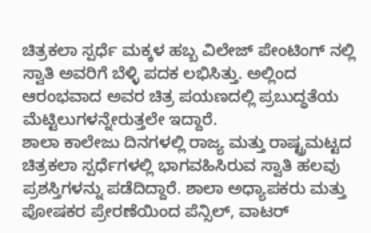ಚಿತ್ರಕಲಾ ಸ್ಪರ್ಧೆ ಮಕ್ಕಳ ಹಬ್ಬ ವಿಲೇಜ್ ಪೇಂಟಿಂಗ್ ನಲ್ಲಿ ಸ್ವಾತಿ ಅವರಿಗೆ ಬೆಳ್ಳಿ ಪದಕ ಲಭಿಸಿತ್ತು. ಅಲ್ಲಿಂದ ಆರಂಭವಾದ ಅವರ ಚಿತ್ರ ಪಯಣದಲ್ಲಿ ಪ್ರಬುದ್ಧತೆಯ ಮೆಟ್ಟಿಲುಗಳನ್ನೇರುತ್ತಲೇ ಇದ್ದಾರೆ.
ಶಾಲಾ ಕಾಲೇಜು ದಿನಗಳಲ್ಲಿ ರಾಜ್ಯ ಮತ್ತು ರಾಷ್ಟ್ರಮಟ್ಟದ ಚಿತ್ರಕಲಾ ಸ್ಪರ್ಧೆಗಳಲ್ಲಿ ಭಾಗವಹಿಸಿರುವ ಸ್ವಾತಿ ಹಲವು ಪ್ರಶಸ್ತಿಗಳನ್ನು ಪಡೆದಿದ್ದಾರೆ. ಶಾಲಾ ಅಧ್ಯಾಪಕರು ಮತ್ತು ಪೋಷಕರ ಪ್ರೇರಣೆಯಿಂದ ಪೆನ್ಸಿಲ್, ವಾಟರ್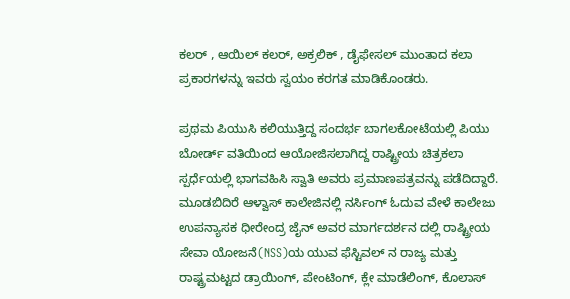ಕಲರ್ , ಆಯಿಲ್ ಕಲರ್, ಅಕ್ರಲಿಕ್ , ಡೈಫೇಸಲ್ ಮುಂತಾದ ಕಲಾ ಪ್ರಕಾರಗಳನ್ನು ಇವರು ಸ್ವಯಂ ಕರಗತ ಮಾಡಿಕೊಂಡರು.

ಪ್ರಥಮ ಪಿಯುಸಿ ಕಲಿಯುತ್ತಿದ್ದ ಸಂದರ್ಭ ಬಾಗಲಕೋಟೆಯಲ್ಲಿ ಪಿಯು ಬೋರ್ಡ್ ವತಿಯಿಂದ ಆಯೋಜಿಸಲಾಗಿದ್ದ ರಾಷ್ಟ್ರೀಯ ಚಿತ್ರಕಲಾ ಸ್ಪರ್ಧೆಯಲ್ಲಿ ಭಾಗವಹಿಸಿ ಸ್ವಾತಿ ಅವರು ಪ್ರಮಾಣಪತ್ರವನ್ನು ಪಡೆದಿದ್ದಾರೆ.
ಮೂಡಬಿದಿರೆ ಆಳ್ವಾಸ್ ಕಾಲೇಜಿನಲ್ಲಿ ನರ್ಸಿಂಗ್ ಓದುವ ವೇಳೆ ಕಾಲೇಜು ಉಪನ್ಯಾಸಕ ಧೀರೇಂದ್ರ ಜೈನ್ ಅವರ ಮಾರ್ಗದರ್ಶನ ದಲ್ಲಿ ರಾಷ್ಟ್ರೀಯ ಸೇವಾ ಯೋಜನೆ(NSS)ಯ ಯುವ ಫೆಸ್ಟಿವಲ್ ನ ರಾಜ್ಯ ಮತ್ತು ರಾಷ್ಟ್ರಮಟ್ಟದ ಡ್ರಾಯಿಂಗ್, ಪೇಂಟಿಂಗ್, ಕ್ಲೇ ಮಾಡೆಲಿಂಗ್, ಕೊಲಾಸ್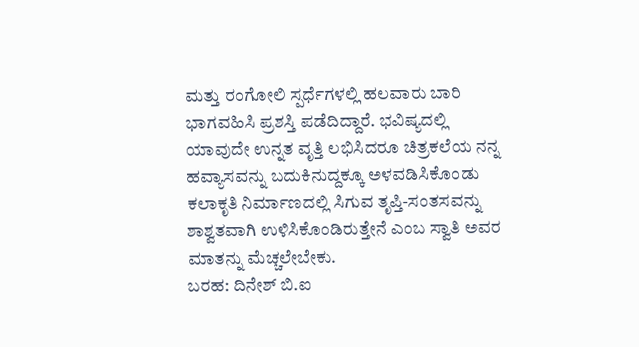ಮತ್ತು ರಂಗೋಲಿ ಸ್ಪರ್ಧೆಗಳಲ್ಲಿ ಹಲವಾರು ಬಾರಿ ಭಾಗವಹಿಸಿ ಪ್ರಶಸ್ತಿ ಪಡೆದಿದ್ದಾರೆ. ಭವಿಷ್ಯದಲ್ಲಿ ಯಾವುದೇ ಉನ್ನತ ವೃತ್ತಿ ಲಭಿಸಿದರೂ ಚಿತ್ರಕಲೆಯ ನನ್ನ ಹವ್ಯಾಸವನ್ನು ಬದುಕಿನುದ್ದಕ್ಕೂ ಅಳವಡಿಸಿಕೊಂಡು ಕಲಾಕೃತಿ ನಿರ್ಮಾಣದಲ್ಲಿ ಸಿಗುವ ತೃಪ್ತಿ-ಸಂತಸವನ್ನು ಶಾಶ್ವತವಾಗಿ ಉಳಿಸಿಕೊಂಡಿರುತ್ತೇನೆ ಎಂಬ ಸ್ವಾತಿ ಅವರ ಮಾತನ್ನು ಮೆಚ್ಚಲೇಬೇಕು.
ಬರಹ: ದಿನೇಶ್ ಬಿ.ಐ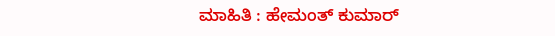ಮಾಹಿತಿ : ಹೇಮಂತ್ ಕುಮಾರ್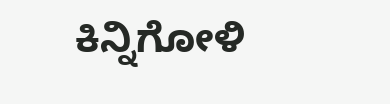ಕಿನ್ನಿಗೋಳಿ